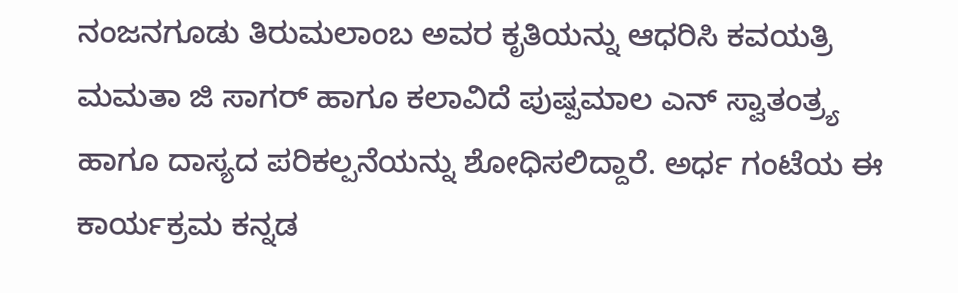ನಂಜನಗೂಡು ತಿರುಮಲಾಂಬ ಅವರ ಕೃತಿಯನ್ನು ಆಧರಿಸಿ ಕವಯತ್ರಿ ಮಮತಾ ಜಿ ಸಾಗರ್ ಹಾಗೂ ಕಲಾವಿದೆ ಪುಷ್ಪಮಾಲ ಎನ್ ಸ್ವಾತಂತ್ರ್ಯ ಹಾಗೂ ದಾಸ್ಯದ ಪರಿಕಲ್ಪನೆಯನ್ನು ಶೋಧಿಸಲಿದ್ದಾರೆ. ಅರ್ಧ ಗಂಟೆಯ ಈ ಕಾರ್ಯಕ್ರಮ ಕನ್ನಡ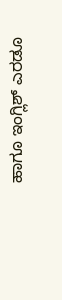ಹಾಗೂ ಇಂಗ್ಲಿಶ್ ಎರಡೂ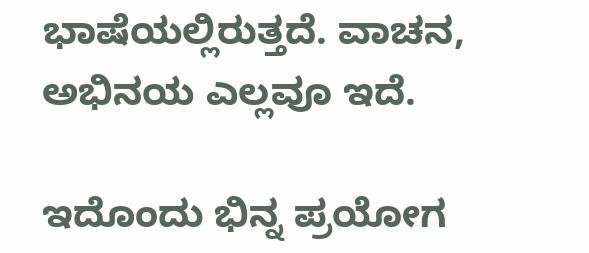ಭಾಷೆಯಲ್ಲಿರುತ್ತದೆ. ವಾಚನ, ಅಭಿನಯ ಎಲ್ಲವೂ ಇದೆ.

ಇದೊಂದು ಭಿನ್ನ ಪ್ರಯೋಗ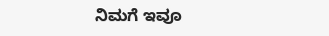ನಿಮಗೆ ಇವೂ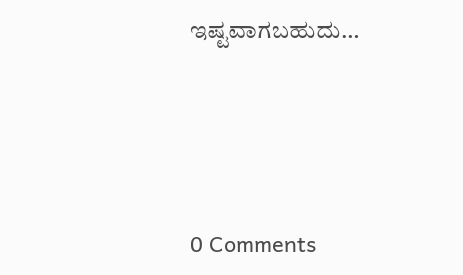ಇಷ್ಟವಾಗಬಹುದು…





0 Comments